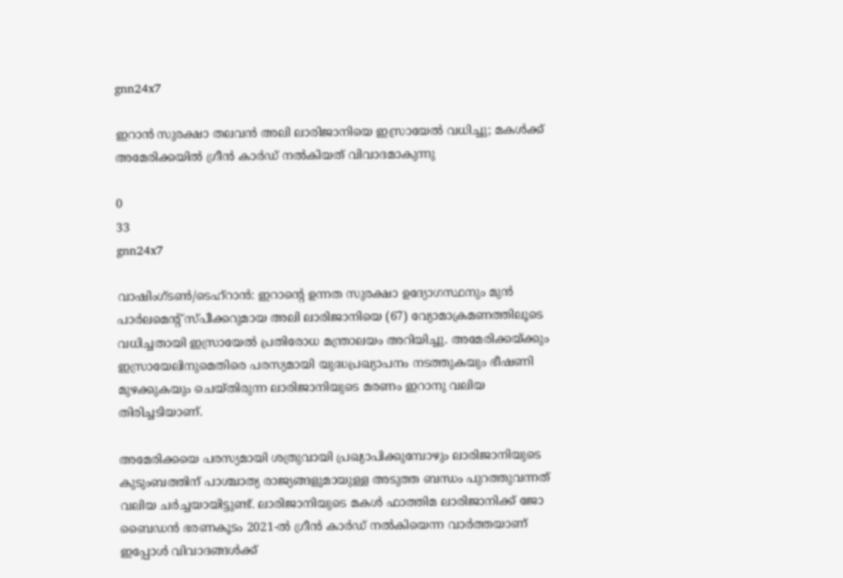gnn24x7

ഇറാൻ സുരക്ഷാ തലവൻ അലി ലാരിജാനിയെ ഇസ്രായേൽ വധിച്ചു; മകൾക്ക് അമേരിക്കയിൽ ഗ്രീൻ കാർഡ് നൽകിയത് വിവാദമാകുന്നു

0
33
gnn24x7

വാഷിംഗ്ടൺ/ടെഹ്‌റാൻ: ഇറാന്റെ ഉന്നത സുരക്ഷാ ഉദ്യോഗസ്ഥനും മുൻ പാർലമെന്റ് സ്പീക്കറുമായ അലി ലാരിജാനിയെ (67) വ്യോമാക്രമണത്തിലൂടെ വധിച്ചതായി ഇസ്രായേൽ പ്രതിരോധ മന്ത്രാലയം അറിയിച്ചു. അമേരിക്കയ്ക്കും ഇസ്രായേലിനുമെതിരെ പരസ്യമായി യുദ്ധപ്രഖ്യാപനം നടത്തുകയും ഭീഷണി മുഴക്കുകയും ചെയ്തിരുന്ന ലാരിജാനിയുടെ മരണം ഇറാനു വലിയ തിരിച്ചടിയാണ്.

അമേരിക്കയെ പരസ്യമായി ശത്രുവായി പ്രഖ്യാപിക്കുമ്പോഴും ലാരിജാനിയുടെ കുടുംബത്തിന് പാശ്ചാത്യ രാജ്യങ്ങളുമായുള്ള അടുത്ത ബന്ധം പുറത്തുവന്നത് വലിയ ചർച്ചയായിട്ടുണ്ട്. ലാരിജാനിയുടെ മകൾ ഫാത്തിമ ലാരിജാനിക്ക് ജോ ബൈഡൻ ഭരണകൂടം 2021-ൽ ഗ്രീൻ കാർഡ് നൽകിയെന്ന വാർത്തയാണ് ഇപ്പോൾ വിവാദങ്ങൾക്ക്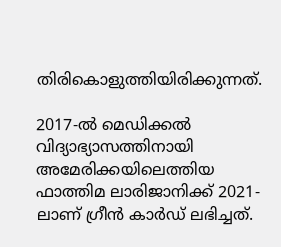തിരികൊളുത്തിയിരിക്കുന്നത്.

2017-ൽ മെഡിക്കൽ വിദ്യാഭ്യാസത്തിനായി അമേരിക്കയിലെത്തിയ ഫാത്തിമ ലാരിജാനിക്ക് 2021-ലാണ് ഗ്രീൻ കാർഡ് ലഭിച്ചത്.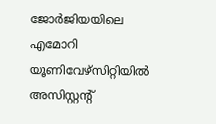ജോർജിയയിലെ എമോറി യൂണിവേഴ്‌സിറ്റിയിൽ അസിസ്റ്റന്റ്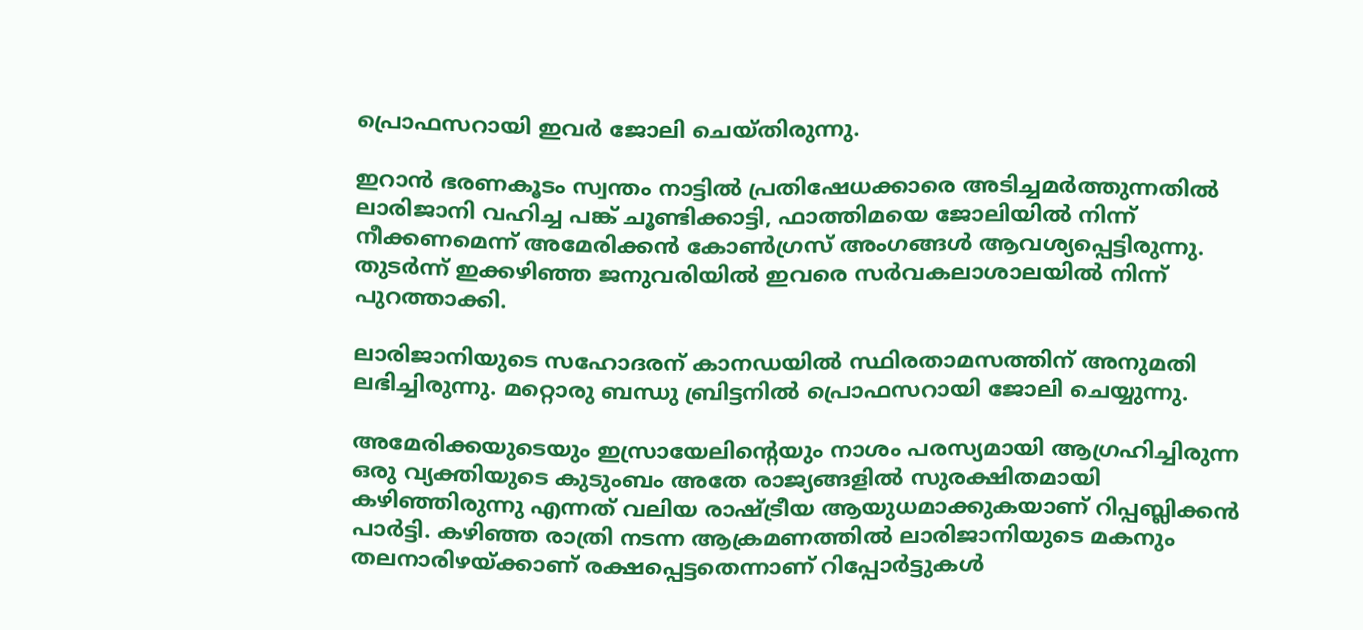പ്രൊഫസറായി ഇവർ ജോലി ചെയ്തിരുന്നു.

ഇറാൻ ഭരണകൂടം സ്വന്തം നാട്ടിൽ പ്രതിഷേധക്കാരെ അടിച്ചമർത്തുന്നതിൽ ലാരിജാനി വഹിച്ച പങ്ക് ചൂണ്ടിക്കാട്ടി, ഫാത്തിമയെ ജോലിയിൽ നിന്ന് നീക്കണമെന്ന് അമേരിക്കൻ കോൺഗ്രസ് അംഗങ്ങൾ ആവശ്യപ്പെട്ടിരുന്നു. തുടർന്ന് ഇക്കഴിഞ്ഞ ജനുവരിയിൽ ഇവരെ സർവകലാശാലയിൽ നിന്ന് പുറത്താക്കി.

ലാരിജാനിയുടെ സഹോദരന് കാനഡയിൽ സ്ഥിരതാമസത്തിന് അനുമതി ലഭിച്ചിരുന്നു. മറ്റൊരു ബന്ധു ബ്രിട്ടനിൽ പ്രൊഫസറായി ജോലി ചെയ്യുന്നു.

അമേരിക്കയുടെയും ഇസ്രായേലിന്റെയും നാശം പരസ്യമായി ആഗ്രഹിച്ചിരുന്ന ഒരു വ്യക്തിയുടെ കുടുംബം അതേ രാജ്യങ്ങളിൽ സുരക്ഷിതമായി കഴിഞ്ഞിരുന്നു എന്നത് വലിയ രാഷ്ട്രീയ ആയുധമാക്കുകയാണ് റിപ്പബ്ലിക്കൻ പാർട്ടി. കഴിഞ്ഞ രാത്രി നടന്ന ആക്രമണത്തിൽ ലാരിജാനിയുടെ മകനും തലനാരിഴയ്ക്കാണ് രക്ഷപ്പെട്ടതെന്നാണ് റിപ്പോർട്ടുകൾ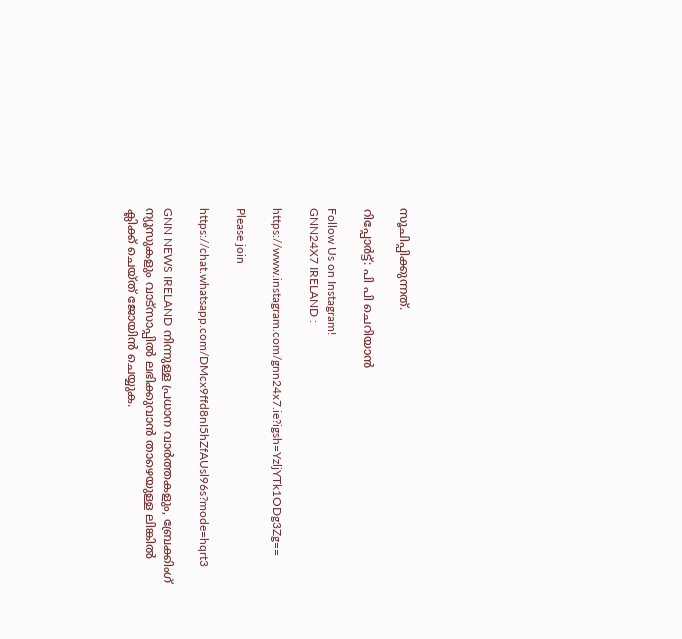സൂചിപ്പിക്കുന്നത്.

റിപ്പോർട്ട്: പി പി ചെറിയാൻ

Follow Us on Instagram!
GNN24X7 IRELAND :

https://www.instagram.com/gnn24x7.ie?igsh=YzljYTk1ODg3Zg==

Please join

https://chat.whatsapp.com/DMcx9ffd8nI5hZfAUsl96s?mode=hqrt3

GNN NEWS IRELAND നിന്നുള്ള പ്രധാന വാര്‍ത്തകളും, ബ്രേക്കിംഗ് ന്യൂസുകളും വാട്സാപ്പില്‍ ലഭിക്കുവാന്‍ താഴെയുള്ള ലിങ്കില്‍ ക്ലിക്ക് ചെയ്ത് ജോയിന്‍ ചെയ്യുക.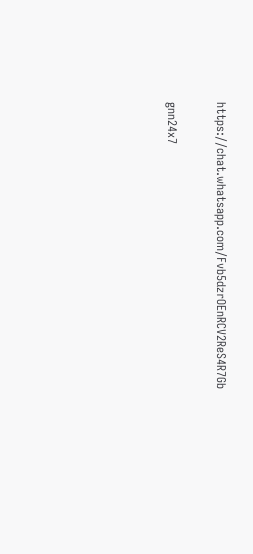https://chat.whatsapp.com/Fvb5dzrOEnRCV2ReS4R7Gb

gnn24x7